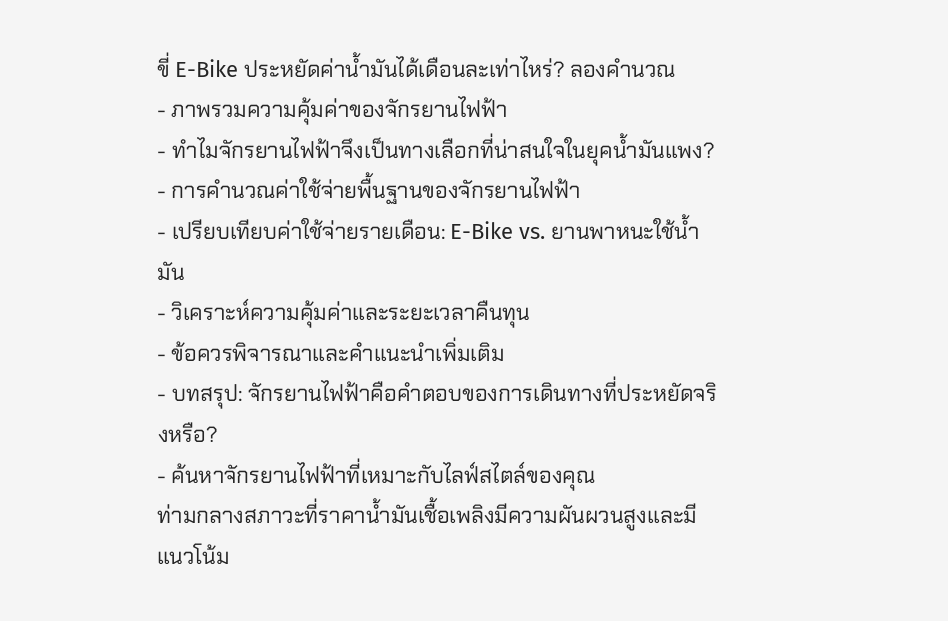ขี่ E-Bike ประหยัดค่าน้ำมันได้เดือนละเท่าไหร่? ลองคำนวณ
- ภาพรวมความคุ้มค่าของจักรยานไฟฟ้า
- ทำไมจักรยานไฟฟ้าจึงเป็นทางเลือกที่น่าสนใจในยุคน้ำมันแพง?
- การคำนวณค่าใช้จ่ายพื้นฐานของจักรยานไฟฟ้า
- เปรียบเทียบค่าใช้จ่ายรายเดือน: E-Bike vs. ยานพาหนะใช้น้ำมัน
- วิเคราะห์ความคุ้มค่าและระยะเวลาคืนทุน
- ข้อควรพิจารณาและคำแนะนำเพิ่มเติม
- บทสรุป: จักรยานไฟฟ้าคือคำตอบของการเดินทางที่ประหยัดจริงหรือ?
- ค้นหาจักรยานไฟฟ้าที่เหมาะกับไลฟ์สไตล์ของคุณ
ท่ามกลางสภาวะที่ราคาน้ำมันเชื้อเพลิงมีความผันผวนสูงและมีแนวโน้ม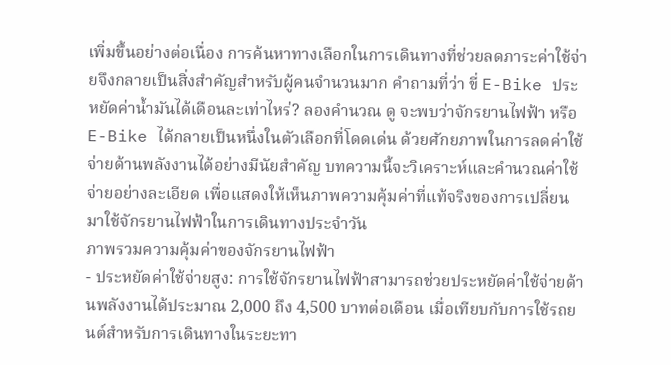เพิ่มขึ้นอย่างต่อเนื่อง การค้นหาทางเลือกในการเดินทางที่ช่วยลดภาระค่าใช้จ่ายจึงกลายเป็นสิ่งสำคัญสำหรับผู้คนจำนวนมาก คำถามที่ว่า ขี่ E-Bike ประหยัดค่าน้ำมันได้เดือนละเท่าไหร่? ลองคำนวณ ดู จะพบว่าจักรยานไฟฟ้า หรือ E-Bike ได้กลายเป็นหนึ่งในตัวเลือกที่โดดเด่น ด้วยศักยภาพในการลดค่าใช้จ่ายด้านพลังงานได้อย่างมีนัยสำคัญ บทความนี้จะวิเคราะห์และคำนวณค่าใช้จ่ายอย่างละเอียด เพื่อแสดงให้เห็นภาพความคุ้มค่าที่แท้จริงของการเปลี่ยนมาใช้จักรยานไฟฟ้าในการเดินทางประจำวัน
ภาพรวมความคุ้มค่าของจักรยานไฟฟ้า
- ประหยัดค่าใช้จ่ายสูง: การใช้จักรยานไฟฟ้าสามารถช่วยประหยัดค่าใช้จ่ายด้านพลังงานได้ประมาณ 2,000 ถึง 4,500 บาทต่อเดือน เมื่อเทียบกับการใช้รถยนต์สำหรับการเดินทางในระยะทา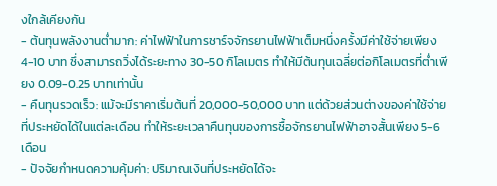งใกล้เคียงกัน
- ต้นทุนพลังงานต่ำมาก: ค่าไฟฟ้าในการชาร์จจักรยานไฟฟ้าเต็มหนึ่งครั้งมีค่าใช้จ่ายเพียง 4-10 บาท ซึ่งสามารถวิ่งได้ระยะทาง 30-50 กิโลเมตร ทำให้มีต้นทุนเฉลี่ยต่อกิโลเมตรที่ต่ำเพียง 0.09-0.25 บาทเท่านั้น
- คืนทุนรวดเร็ว: แม้จะมีราคาเริ่มต้นที่ 20,000-50,000 บาท แต่ด้วยส่วนต่างของค่าใช้จ่ายที่ประหยัดได้ในแต่ละเดือน ทำให้ระยะเวลาคืนทุนของการซื้อจักรยานไฟฟ้าอาจสั้นเพียง 5-6 เดือน
- ปัจจัยกำหนดความคุ้มค่า: ปริมาณเงินที่ประหยัดได้จะ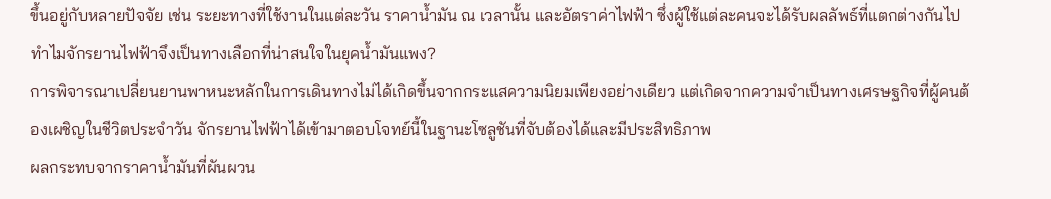ขึ้นอยู่กับหลายปัจจัย เช่น ระยะทางที่ใช้งานในแต่ละวัน ราคาน้ำมัน ณ เวลานั้น และอัตราค่าไฟฟ้า ซึ่งผู้ใช้แต่ละคนจะได้รับผลลัพธ์ที่แตกต่างกันไป
ทำไมจักรยานไฟฟ้าจึงเป็นทางเลือกที่น่าสนใจในยุคน้ำมันแพง?
การพิจารณาเปลี่ยนยานพาหนะหลักในการเดินทางไม่ได้เกิดขึ้นจากกระแสความนิยมเพียงอย่างเดียว แต่เกิดจากความจำเป็นทางเศรษฐกิจที่ผู้คนต้องเผชิญในชีวิตประจำวัน จักรยานไฟฟ้าได้เข้ามาตอบโจทย์นี้ในฐานะโซลูชันที่จับต้องได้และมีประสิทธิภาพ
ผลกระทบจากราคาน้ำมันที่ผันผวน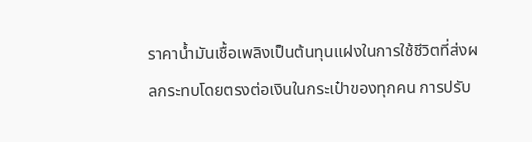ราคาน้ำมันเชื้อเพลิงเป็นต้นทุนแฝงในการใช้ชีวิตที่ส่งผลกระทบโดยตรงต่อเงินในกระเป๋าของทุกคน การปรับ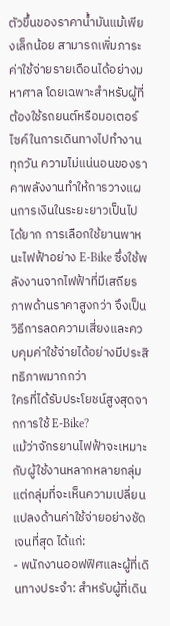ตัวขึ้นของราคาน้ำมันแม้เพียงเล็กน้อย สามารถเพิ่มภาระค่าใช้จ่ายรายเดือนได้อย่างมหาศาล โดยเฉพาะสำหรับผู้ที่ต้องใช้รถยนต์หรือมอเตอร์ไซค์ในการเดินทางไปทำงานทุกวัน ความไม่แน่นอนของราคาพลังงานทำให้การวางแผนการเงินในระยะยาวเป็นไปได้ยาก การเลือกใช้ยานพาหนะไฟฟ้าอย่าง E-Bike ซึ่งใช้พลังงานจากไฟฟ้าที่มีเสถียรภาพด้านราคาสูงกว่า จึงเป็นวิธีการลดความเสี่ยงและควบคุมค่าใช้จ่ายได้อย่างมีประสิทธิภาพมากกว่า
ใครที่ได้รับประโยชน์สูงสุดจากการใช้ E-Bike?
แม้ว่าจักรยานไฟฟ้าจะเหมาะกับผู้ใช้งานหลากหลายกลุ่ม แต่กลุ่มที่จะเห็นความเปลี่ยนแปลงด้านค่าใช้จ่ายอย่างชัดเจนที่สุด ได้แก่:
- พนักงานออฟฟิศและผู้ที่เดินทางประจำ: สำหรับผู้ที่เดิน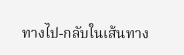ทางไป-กลับในเส้นทาง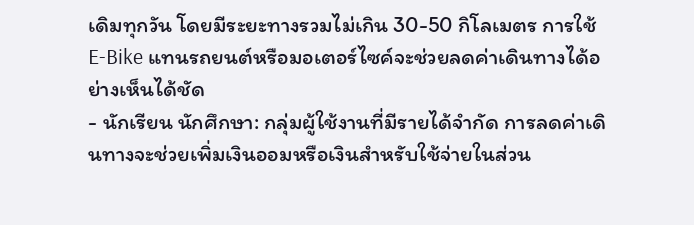เดิมทุกวัน โดยมีระยะทางรวมไม่เกิน 30-50 กิโลเมตร การใช้ E-Bike แทนรถยนต์หรือมอเตอร์ไซค์จะช่วยลดค่าเดินทางได้อย่างเห็นได้ชัด
- นักเรียน นักศึกษา: กลุ่มผู้ใช้งานที่มีรายได้จำกัด การลดค่าเดินทางจะช่วยเพิ่มเงินออมหรือเงินสำหรับใช้จ่ายในส่วน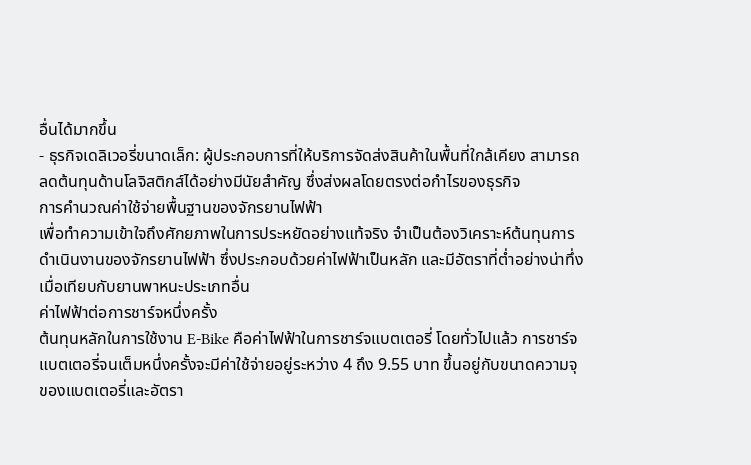อื่นได้มากขึ้น
- ธุรกิจเดลิเวอรี่ขนาดเล็ก: ผู้ประกอบการที่ให้บริการจัดส่งสินค้าในพื้นที่ใกล้เคียง สามารถลดต้นทุนด้านโลจิสติกส์ได้อย่างมีนัยสำคัญ ซึ่งส่งผลโดยตรงต่อกำไรของธุรกิจ
การคำนวณค่าใช้จ่ายพื้นฐานของจักรยานไฟฟ้า
เพื่อทำความเข้าใจถึงศักยภาพในการประหยัดอย่างแท้จริง จำเป็นต้องวิเคราะห์ต้นทุนการดำเนินงานของจักรยานไฟฟ้า ซึ่งประกอบด้วยค่าไฟฟ้าเป็นหลัก และมีอัตราที่ต่ำอย่างน่าทึ่งเมื่อเทียบกับยานพาหนะประเภทอื่น
ค่าไฟฟ้าต่อการชาร์จหนึ่งครั้ง
ต้นทุนหลักในการใช้งาน E-Bike คือค่าไฟฟ้าในการชาร์จแบตเตอรี่ โดยทั่วไปแล้ว การชาร์จแบตเตอรี่จนเต็มหนึ่งครั้งจะมีค่าใช้จ่ายอยู่ระหว่าง 4 ถึง 9.55 บาท ขึ้นอยู่กับขนาดความจุของแบตเตอรี่และอัตรา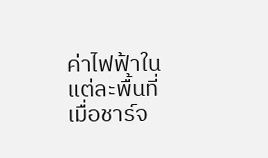ค่าไฟฟ้าในแต่ละพื้นที่ เมื่อชาร์จ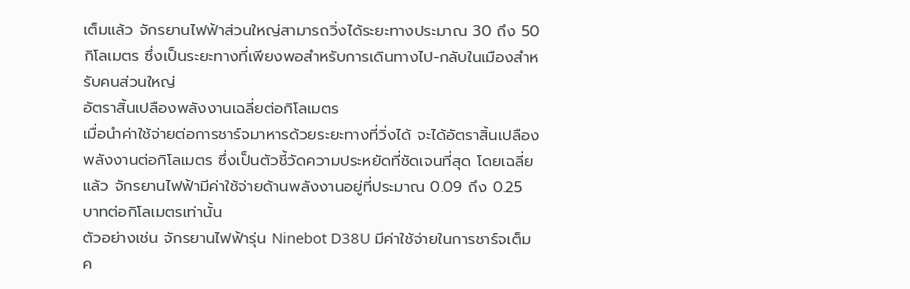เต็มแล้ว จักรยานไฟฟ้าส่วนใหญ่สามารถวิ่งได้ระยะทางประมาณ 30 ถึง 50 กิโลเมตร ซึ่งเป็นระยะทางที่เพียงพอสำหรับการเดินทางไป-กลับในเมืองสำหรับคนส่วนใหญ่
อัตราสิ้นเปลืองพลังงานเฉลี่ยต่อกิโลเมตร
เมื่อนำค่าใช้จ่ายต่อการชาร์จมาหารด้วยระยะทางที่วิ่งได้ จะได้อัตราสิ้นเปลืองพลังงานต่อกิโลเมตร ซึ่งเป็นตัวชี้วัดความประหยัดที่ชัดเจนที่สุด โดยเฉลี่ยแล้ว จักรยานไฟฟ้ามีค่าใช้จ่ายด้านพลังงานอยู่ที่ประมาณ 0.09 ถึง 0.25 บาทต่อกิโลเมตรเท่านั้น
ตัวอย่างเช่น จักรยานไฟฟ้ารุ่น Ninebot D38U มีค่าใช้จ่ายในการชาร์จเต็มค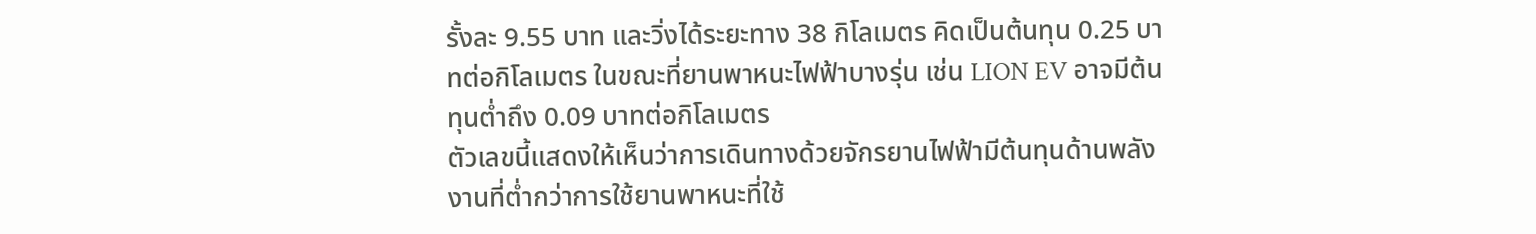รั้งละ 9.55 บาท และวิ่งได้ระยะทาง 38 กิโลเมตร คิดเป็นต้นทุน 0.25 บาทต่อกิโลเมตร ในขณะที่ยานพาหนะไฟฟ้าบางรุ่น เช่น LION EV อาจมีต้นทุนต่ำถึง 0.09 บาทต่อกิโลเมตร
ตัวเลขนี้แสดงให้เห็นว่าการเดินทางด้วยจักรยานไฟฟ้ามีต้นทุนด้านพลังงานที่ต่ำกว่าการใช้ยานพาหนะที่ใช้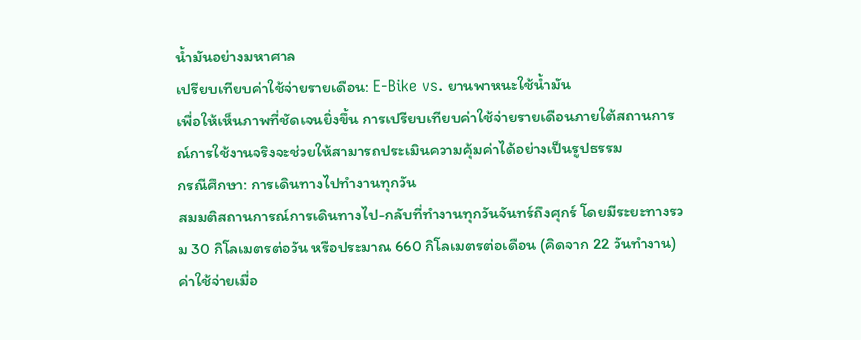น้ำมันอย่างมหาศาล
เปรียบเทียบค่าใช้จ่ายรายเดือน: E-Bike vs. ยานพาหนะใช้น้ำมัน
เพื่อให้เห็นภาพที่ชัดเจนยิ่งขึ้น การเปรียบเทียบค่าใช้จ่ายรายเดือนภายใต้สถานการณ์การใช้งานจริงจะช่วยให้สามารถประเมินความคุ้มค่าได้อย่างเป็นรูปธรรม
กรณีศึกษา: การเดินทางไปทำงานทุกวัน
สมมติสถานการณ์การเดินทางไป-กลับที่ทำงานทุกวันจันทร์ถึงศุกร์ โดยมีระยะทางรวม 30 กิโลเมตรต่อวัน หรือประมาณ 660 กิโลเมตรต่อเดือน (คิดจาก 22 วันทำงาน)
ค่าใช้จ่ายเมื่อ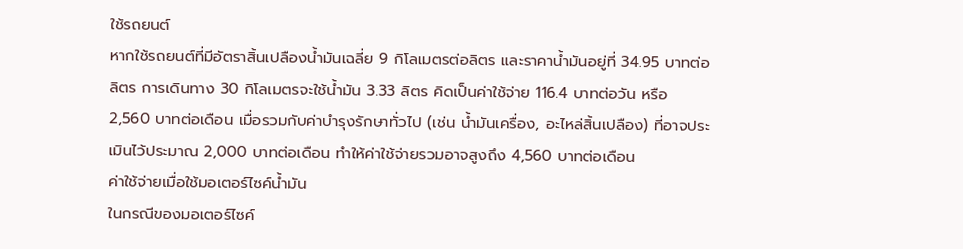ใช้รถยนต์
หากใช้รถยนต์ที่มีอัตราสิ้นเปลืองน้ำมันเฉลี่ย 9 กิโลเมตรต่อลิตร และราคาน้ำมันอยู่ที่ 34.95 บาทต่อลิตร การเดินทาง 30 กิโลเมตรจะใช้น้ำมัน 3.33 ลิตร คิดเป็นค่าใช้จ่าย 116.4 บาทต่อวัน หรือ 2,560 บาทต่อเดือน เมื่อรวมกับค่าบำรุงรักษาทั่วไป (เช่น น้ำมันเครื่อง, อะไหล่สิ้นเปลือง) ที่อาจประเมินไว้ประมาณ 2,000 บาทต่อเดือน ทำให้ค่าใช้จ่ายรวมอาจสูงถึง 4,560 บาทต่อเดือน
ค่าใช้จ่ายเมื่อใช้มอเตอร์ไซค์น้ำมัน
ในกรณีของมอเตอร์ไซค์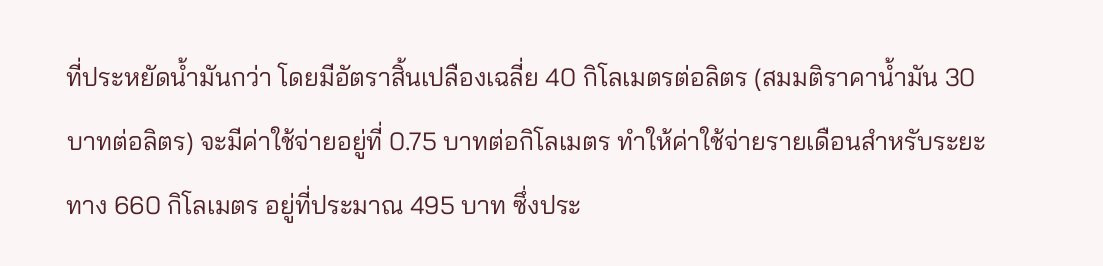ที่ประหยัดน้ำมันกว่า โดยมีอัตราสิ้นเปลืองเฉลี่ย 40 กิโลเมตรต่อลิตร (สมมติราคาน้ำมัน 30 บาทต่อลิตร) จะมีค่าใช้จ่ายอยู่ที่ 0.75 บาทต่อกิโลเมตร ทำให้ค่าใช้จ่ายรายเดือนสำหรับระยะทาง 660 กิโลเมตร อยู่ที่ประมาณ 495 บาท ซึ่งประ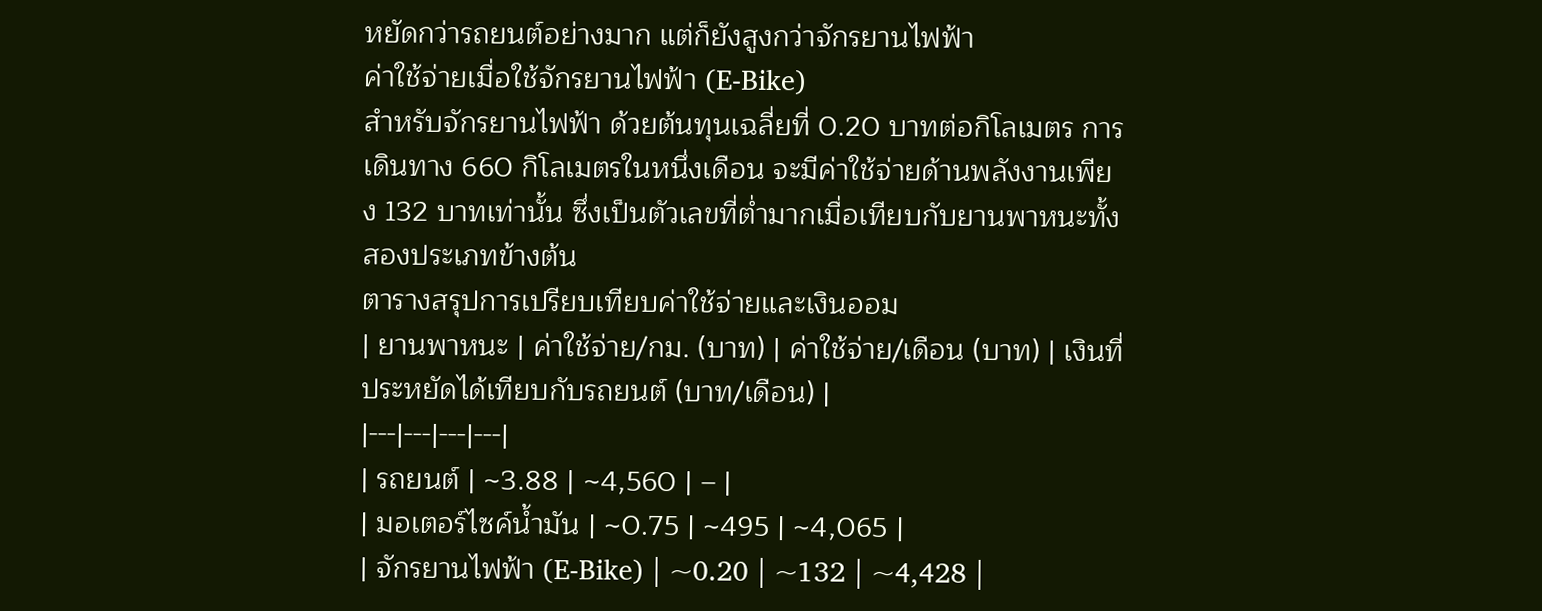หยัดกว่ารถยนต์อย่างมาก แต่ก็ยังสูงกว่าจักรยานไฟฟ้า
ค่าใช้จ่ายเมื่อใช้จักรยานไฟฟ้า (E-Bike)
สำหรับจักรยานไฟฟ้า ด้วยต้นทุนเฉลี่ยที่ 0.20 บาทต่อกิโลเมตร การเดินทาง 660 กิโลเมตรในหนึ่งเดือน จะมีค่าใช้จ่ายด้านพลังงานเพียง 132 บาทเท่านั้น ซึ่งเป็นตัวเลขที่ต่ำมากเมื่อเทียบกับยานพาหนะทั้งสองประเภทข้างต้น
ตารางสรุปการเปรียบเทียบค่าใช้จ่ายและเงินออม
| ยานพาหนะ | ค่าใช้จ่าย/กม. (บาท) | ค่าใช้จ่าย/เดือน (บาท) | เงินที่ประหยัดได้เทียบกับรถยนต์ (บาท/เดือน) |
|---|---|---|---|
| รถยนต์ | ~3.88 | ~4,560 | – |
| มอเตอร์ไซค์น้ำมัน | ~0.75 | ~495 | ~4,065 |
| จักรยานไฟฟ้า (E-Bike) | ~0.20 | ~132 | ~4,428 |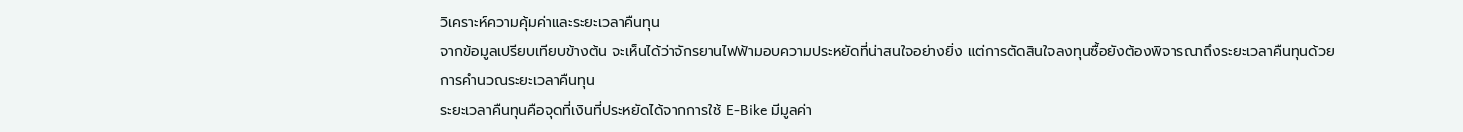วิเคราะห์ความคุ้มค่าและระยะเวลาคืนทุน
จากข้อมูลเปรียบเทียบข้างต้น จะเห็นได้ว่าจักรยานไฟฟ้ามอบความประหยัดที่น่าสนใจอย่างยิ่ง แต่การตัดสินใจลงทุนซื้อยังต้องพิจารณาถึงระยะเวลาคืนทุนด้วย
การคำนวณระยะเวลาคืนทุน
ระยะเวลาคืนทุนคือจุดที่เงินที่ประหยัดได้จากการใช้ E-Bike มีมูลค่า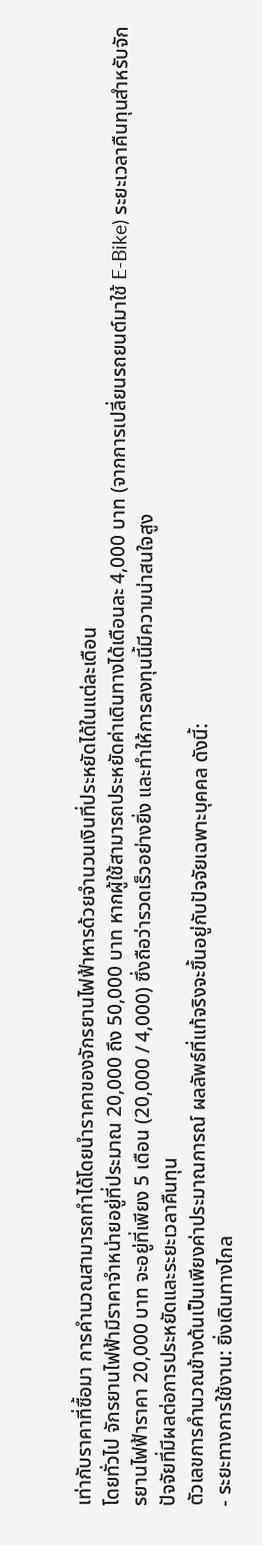เท่ากับราคาที่ซื้อมา การคำนวณสามารถทำได้โดยนำราคาของจักรยานไฟฟ้าหารด้วยจำนวนเงินที่ประหยัดได้ในแต่ละเดือน
โดยทั่วไป จักรยานไฟฟ้ามีราคาจำหน่ายอยู่ที่ประมาณ 20,000 ถึง 50,000 บาท หากผู้ใช้สามารถประหยัดค่าเดินทางได้เดือนละ 4,000 บาท (จากการเปลี่ยนรถยนต์มาใช้ E-Bike) ระยะเวลาคืนทุนสำหรับจักรยานไฟฟ้าราคา 20,000 บาท จะอยู่ที่เพียง 5 เดือน (20,000 / 4,000) ซึ่งถือว่ารวดเร็วอย่างยิ่ง และทำให้การลงทุนนี้มีความน่าสนใจสูง
ปัจจัยที่มีผลต่อการประหยัดและระยะเวลาคืนทุน
ตัวเลขการคำนวณข้างต้นเป็นเพียงค่าประมาณการณ์ ผลลัพธ์ที่แท้จริงจะขึ้นอยู่กับปัจจัยเฉพาะบุคคล ดังนี้:
- ระยะทางการใช้งาน: ยิ่งเดินทางไกล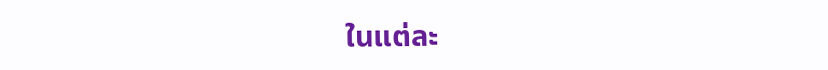ในแต่ละ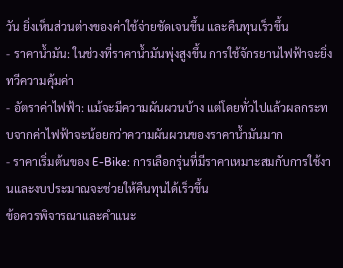วัน ยิ่งเห็นส่วนต่างของค่าใช้จ่ายชัดเจนขึ้น และคืนทุนเร็วขึ้น
- ราคาน้ำมัน: ในช่วงที่ราคาน้ำมันพุ่งสูงขึ้น การใช้จักรยานไฟฟ้าจะยิ่งทวีความคุ้มค่า
- อัตราค่าไฟฟ้า: แม้จะมีความผันผวนบ้าง แต่โดยทั่วไปแล้วผลกระทบจากค่าไฟฟ้าจะน้อยกว่าความผันผวนของราคาน้ำมันมาก
- ราคาเริ่มต้นของ E-Bike: การเลือกรุ่นที่มีราคาเหมาะสมกับการใช้งานและงบประมาณจะช่วยให้คืนทุนได้เร็วขึ้น
ข้อควรพิจารณาและคำแนะ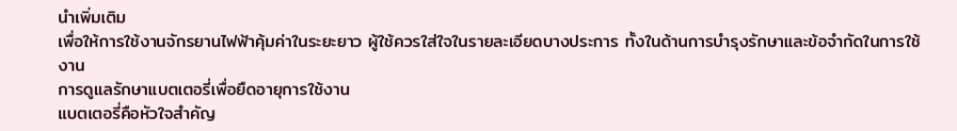นำเพิ่มเติม
เพื่อให้การใช้งานจักรยานไฟฟ้าคุ้มค่าในระยะยาว ผู้ใช้ควรใส่ใจในรายละเอียดบางประการ ทั้งในด้านการบำรุงรักษาและข้อจำกัดในการใช้งาน
การดูแลรักษาแบตเตอรี่เพื่อยืดอายุการใช้งาน
แบตเตอรี่คือหัวใจสำคัญ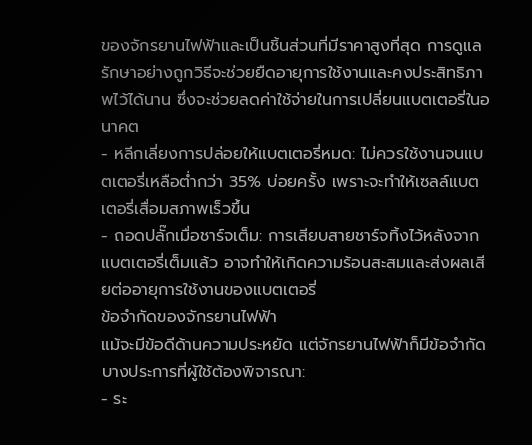ของจักรยานไฟฟ้าและเป็นชิ้นส่วนที่มีราคาสูงที่สุด การดูแลรักษาอย่างถูกวิธีจะช่วยยืดอายุการใช้งานและคงประสิทธิภาพไว้ได้นาน ซึ่งจะช่วยลดค่าใช้จ่ายในการเปลี่ยนแบตเตอรี่ในอนาคต
- หลีกเลี่ยงการปล่อยให้แบตเตอรี่หมด: ไม่ควรใช้งานจนแบตเตอรี่เหลือต่ำกว่า 35% บ่อยครั้ง เพราะจะทำให้เซลล์แบตเตอรี่เสื่อมสภาพเร็วขึ้น
- ถอดปลั๊กเมื่อชาร์จเต็ม: การเสียบสายชาร์จทิ้งไว้หลังจากแบตเตอรี่เต็มแล้ว อาจทำให้เกิดความร้อนสะสมและส่งผลเสียต่ออายุการใช้งานของแบตเตอรี่
ข้อจำกัดของจักรยานไฟฟ้า
แม้จะมีข้อดีด้านความประหยัด แต่จักรยานไฟฟ้าก็มีข้อจำกัดบางประการที่ผู้ใช้ต้องพิจารณา:
- ระ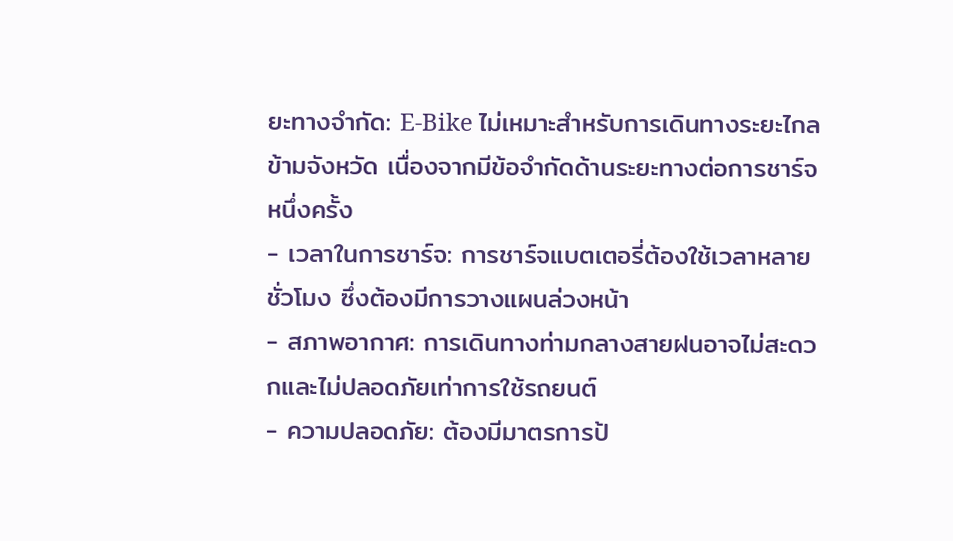ยะทางจำกัด: E-Bike ไม่เหมาะสำหรับการเดินทางระยะไกลข้ามจังหวัด เนื่องจากมีข้อจำกัดด้านระยะทางต่อการชาร์จหนึ่งครั้ง
- เวลาในการชาร์จ: การชาร์จแบตเตอรี่ต้องใช้เวลาหลายชั่วโมง ซึ่งต้องมีการวางแผนล่วงหน้า
- สภาพอากาศ: การเดินทางท่ามกลางสายฝนอาจไม่สะดวกและไม่ปลอดภัยเท่าการใช้รถยนต์
- ความปลอดภัย: ต้องมีมาตรการป้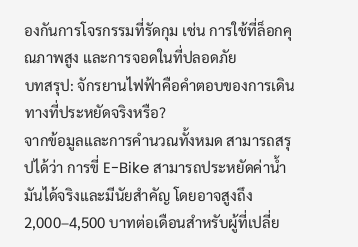องกันการโจรกรรมที่รัดกุม เช่น การใช้ที่ล็อกคุณภาพสูง และการจอดในที่ปลอดภัย
บทสรุป: จักรยานไฟฟ้าคือคำตอบของการเดินทางที่ประหยัดจริงหรือ?
จากข้อมูลและการคำนวณทั้งหมด สามารถสรุปได้ว่า การขี่ E-Bike สามารถประหยัดค่าน้ำมันได้จริงและมีนัยสำคัญ โดยอาจสูงถึง 2,000–4,500 บาทต่อเดือนสำหรับผู้ที่เปลี่ย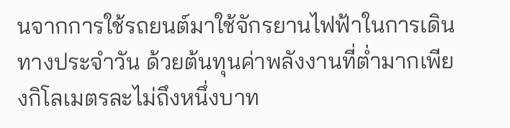นจากการใช้รถยนต์มาใช้จักรยานไฟฟ้าในการเดินทางประจำวัน ด้วยต้นทุนค่าพลังงานที่ต่ำมากเพียงกิโลเมตรละไม่ถึงหนึ่งบาท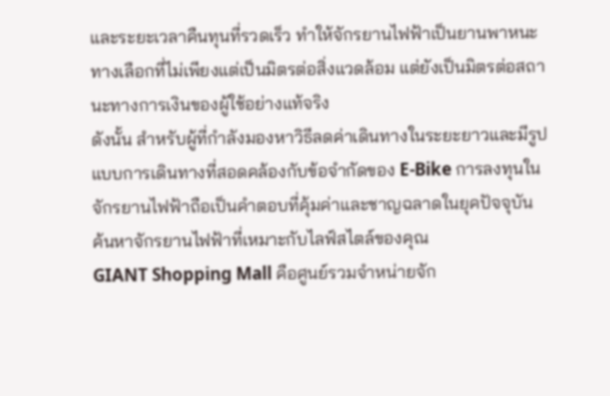และระยะเวลาคืนทุนที่รวดเร็ว ทำให้จักรยานไฟฟ้าเป็นยานพาหนะทางเลือกที่ไม่เพียงแต่เป็นมิตรต่อสิ่งแวดล้อม แต่ยังเป็นมิตรต่อสถานะทางการเงินของผู้ใช้อย่างแท้จริง
ดังนั้น สำหรับผู้ที่กำลังมองหาวิธีลดค่าเดินทางในระยะยาวและมีรูปแบบการเดินทางที่สอดคล้องกับข้อจำกัดของ E-Bike การลงทุนในจักรยานไฟฟ้าถือเป็นคำตอบที่คุ้มค่าและชาญฉลาดในยุคปัจจุบัน
ค้นหาจักรยานไฟฟ้าที่เหมาะกับไลฟ์สไตล์ของคุณ
GIANT Shopping Mall คือศูนย์รวมจำหน่ายจัก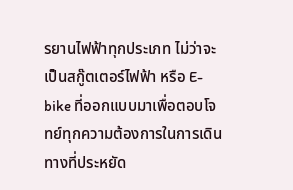รยานไฟฟ้าทุกประเภท ไม่ว่าจะเป็นสกู๊ตเตอร์ไฟฟ้า หรือ E-bike ที่ออกแบบมาเพื่อตอบโจทย์ทุกความต้องการในการเดินทางที่ประหยัด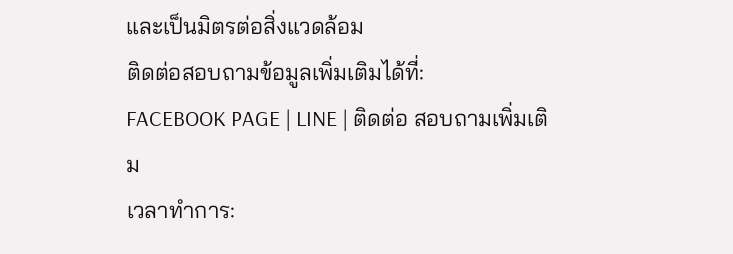และเป็นมิตรต่อสิ่งแวดล้อม
ติดต่อสอบถามข้อมูลเพิ่มเติมได้ที่:
FACEBOOK PAGE | LINE | ติดต่อ สอบถามเพิ่มเติม
เวลาทำการ: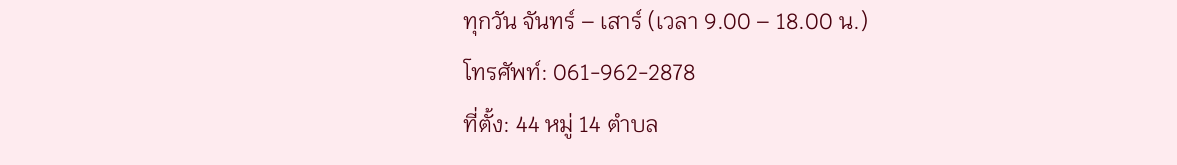ทุกวัน จันทร์ – เสาร์ (เวลา 9.00 – 18.00 น.)
โทรศัพท์: 061-962-2878
ที่ตั้ง: 44 หมู่ 14 ตำบล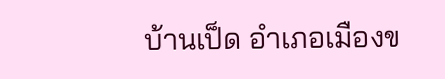บ้านเป็ด อำเภอเมืองข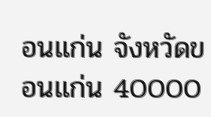อนแก่น จังหวัดขอนแก่น 40000